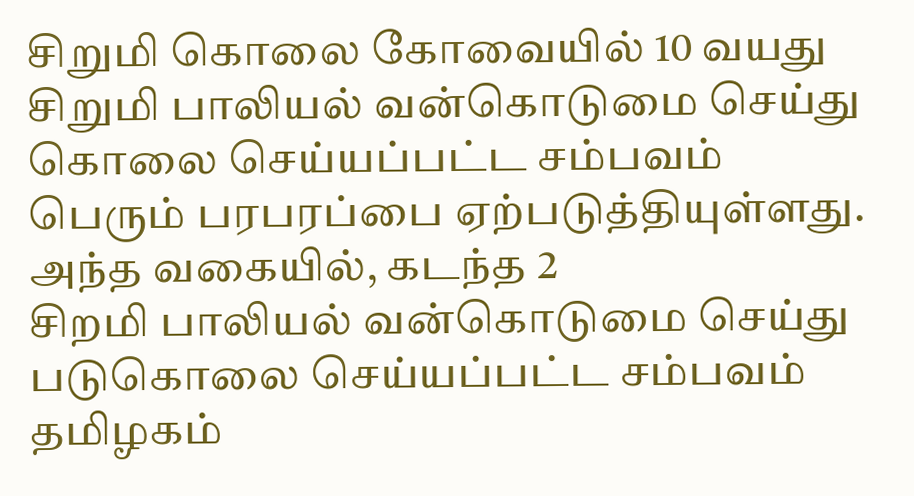சிறுமி கொலை கோவையில் 10 வயது சிறுமி பாலியல் வன்கொடுமை செய்து கொலை செய்யப்பட்ட சம்பவம் பெரும் பரபரப்பை ஏற்படுத்தியுள்ளது. அந்த வகையில், கடந்த 2
சிறமி பாலியல் வன்கொடுமை செய்து படுகொலை செய்யப்பட்ட சம்பவம் தமிழகம்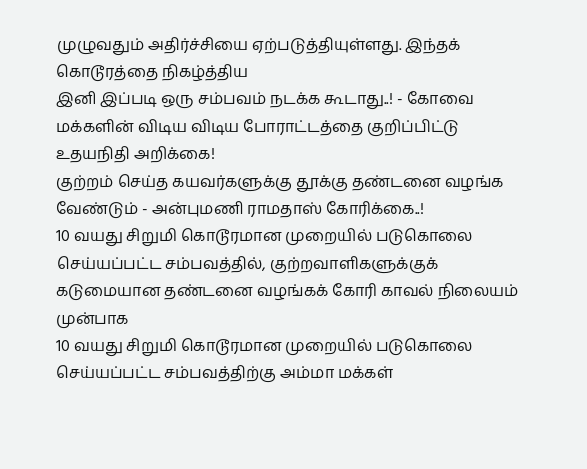முழுவதும் அதிர்ச்சியை ஏற்படுத்தியுள்ளது. இந்தக் கொடூரத்தை நிகழ்த்திய
இனி இப்படி ஒரு சம்பவம் நடக்க கூடாது..! - கோவை மக்களின் விடிய விடிய போராட்டத்தை குறிப்பிட்டு உதயநிதி அறிக்கை!
குற்றம் செய்த கயவர்களுக்கு தூக்கு தண்டனை வழங்க வேண்டும் - அன்புமணி ராமதாஸ் கோரிக்கை..!
10 வயது சிறுமி கொடூரமான முறையில் படுகொலை செய்யப்பட்ட சம்பவத்தில், குற்றவாளிகளுக்குக் கடுமையான தண்டனை வழங்கக் கோரி காவல் நிலையம் முன்பாக
10 வயது சிறுமி கொடூரமான முறையில் படுகொலை செய்யப்பட்ட சம்பவத்திற்கு அம்மா மக்கள்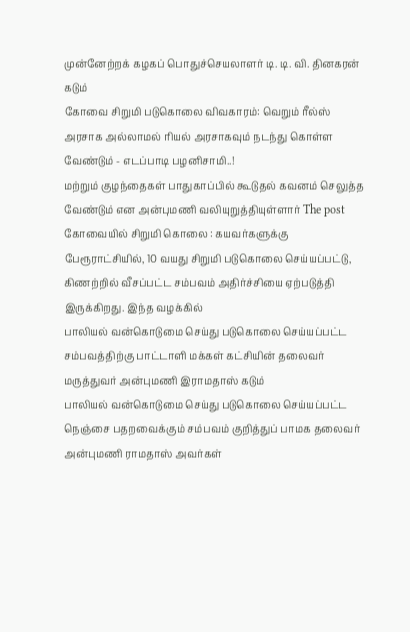முன்னேற்றக் கழகப் பொதுச்செயலாளர் டி. டி. வி. தினகரன் கடும்
கோவை சிறுமி படுகொலை விவகாரம்: வெறும் ரீல்ஸ் அரசாக அல்லாமல் ரியல் அரசாகவும் நடந்து கொள்ள வேண்டும் - எடப்பாடி பழனிசாமி..!
மற்றும் குழந்தைகள் பாதுகாப்பில் கூடுதல் கவனம் செலுத்த வேண்டும் என அன்புமணி வலியுறுத்தியுள்ளார் The post கோவையில் சிறுமி கொலை : கயவர்களுக்கு
பேரூராட்சியில், 10 வயது சிறுமி படுகொலை செய்யப்பட்டு, கிணற்றில் வீசப்பட்ட சம்பவம் அதிர்ச்சியை ஏற்படுத்தி இருக்கிறது. இந்த வழக்கில்
பாலியல் வன்கொடுமை செய்து படுகொலை செய்யப்பட்ட சம்பவத்திற்கு பாட்டாளி மக்கள் கட்சியின் தலைவர் மருத்துவர் அன்புமணி இராமதாஸ் கடும்
பாலியல் வன்கொடுமை செய்து படுகொலை செய்யப்பட்ட நெஞ்சை பதறவைக்கும் சம்பவம் குறித்துப் பாமக தலைவர் அன்புமணி ராமதாஸ் அவர்கள்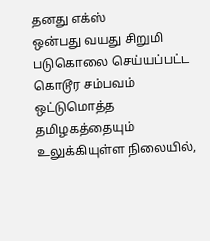தனது எக்ஸ்
ஒன்பது வயது சிறுமி படுகொலை செய்யப்பட்ட கொடூர சம்பவம் ஒட்டுமொத்த தமிழகத்தையும் உலுக்கியுள்ள நிலையில்,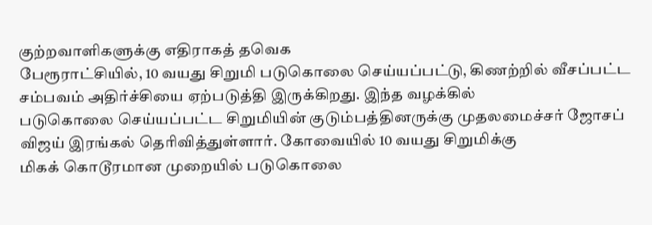குற்றவாளிகளுக்கு எதிராகத் தவெக
பேரூராட்சியில், 10 வயது சிறுமி படுகொலை செய்யப்பட்டு, கிணற்றில் வீசப்பட்ட சம்பவம் அதிர்ச்சியை ஏற்படுத்தி இருக்கிறது. இந்த வழக்கில்
படுகொலை செய்யப்பட்ட சிறுமியின் குடும்பத்தினருக்கு முதலமைச்சர் ஜோசப் விஜய் இரங்கல் தெரிவித்துள்ளார். கோவையில் 10 வயது சிறுமிக்கு
மிகக் கொடூரமான முறையில் படுகொலை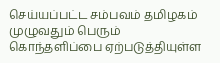செய்யப்பட்ட சம்பவம் தமிழகம் முழுவதும் பெரும் கொந்தளிப்பை ஏற்படுத்தியுள்ள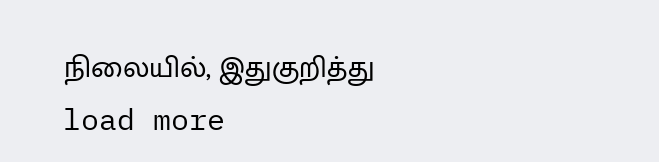நிலையில், இதுகுறித்து
load more